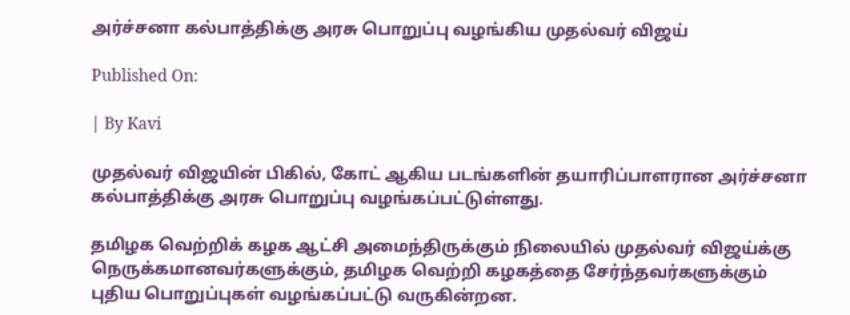அர்ச்சனா கல்பாத்திக்கு அரசு பொறுப்பு வழங்கிய முதல்வர் விஜய்

Published On:

| By Kavi

முதல்வர் விஜயின் பிகில், கோட் ஆகிய படங்களின் தயாரிப்பாளரான அர்ச்சனா கல்பாத்திக்கு அரசு பொறுப்பு வழங்கப்பட்டுள்ளது.

தமிழக வெற்றிக் கழக ஆட்சி அமைந்திருக்கும் நிலையில் முதல்வர் விஜய்க்கு நெருக்கமானவர்களுக்கும், தமிழக வெற்றி கழகத்தை சேர்ந்தவர்களுக்கும் புதிய பொறுப்புகள் வழங்கப்பட்டு வருகின்றன.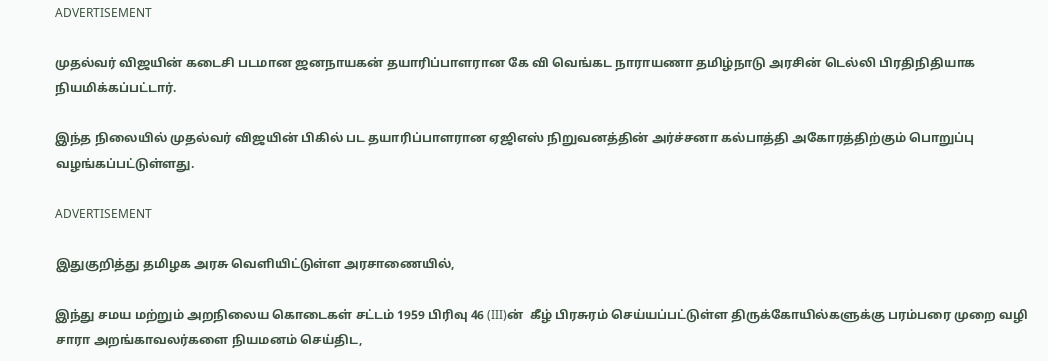ADVERTISEMENT

முதல்வர் விஜயின் கடைசி படமான ஜனநாயகன் தயாரிப்பாளரான கே வி வெங்கட நாராயணா தமிழ்நாடு அரசின் டெல்லி பிரதிநிதியாக நியமிக்கப்பட்டார்.

இந்த நிலையில் முதல்வர் விஜயின் பிகில் பட தயாரிப்பாளரான ஏஜிஎஸ் நிறுவனத்தின் அர்ச்சனா கல்பாத்தி அகோரத்திற்கும் பொறுப்பு வழங்கப்பட்டுள்ளது.

ADVERTISEMENT

இதுகுறித்து தமிழக அரசு வெளியிட்டுள்ள அரசாணையில்,

இந்து சமய மற்றும் அறநிலைய கொடைகள் சட்டம் 1959 பிரிவு 46 (III)ன்  கீழ் பிரசுரம் செய்யப்பட்டுள்ள திருக்கோயில்களுக்கு பரம்பரை முறை வழி சாரா அறங்காவலர்களை நியமனம் செய்திட,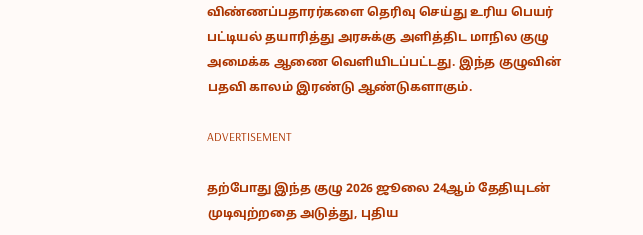விண்ணப்பதாரர்களை தெரிவு செய்து உரிய பெயர் பட்டியல் தயாரித்து அரசுக்கு அளித்திட மாநில குழு அமைக்க ஆணை வெளியிடப்பட்டது. இந்த குழுவின் பதவி காலம் இரண்டு ஆண்டுகளாகும்.

ADVERTISEMENT

தற்போது இந்த குழு 2026 ஜூலை 24ஆம் தேதியுடன் முடிவுற்றதை அடுத்து, புதிய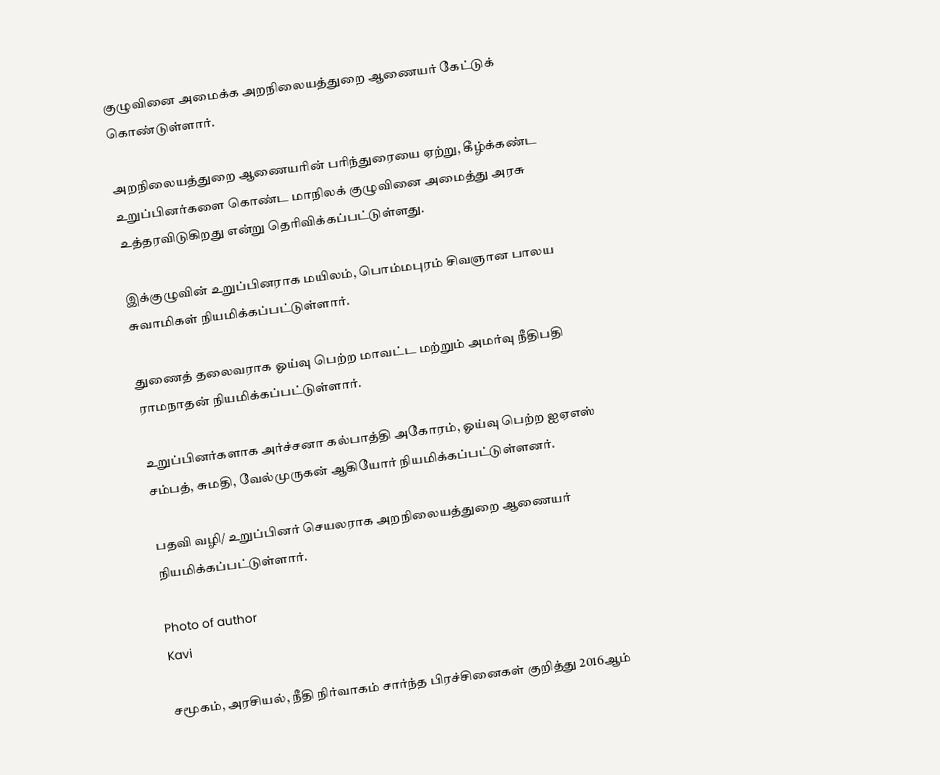குழுவினை அமைக்க அறநிலையத்துறை ஆணையர் கேட்டுக் கொண்டுள்ளார்.

அறநிலையத்துறை ஆணையரின் பரிந்துரையை ஏற்று, கீழ்க்கண்ட உறுப்பினர்களை கொண்ட மாநிலக் குழுவினை அமைத்து அரசு உத்தரவிடுகிறது என்று தெரிவிக்கப்பட்டுள்ளது.

இக்குழுவின் உறுப்பினராக மயிலம், பொம்மபுரம் சிவஞான பாலய சுவாமிகள் நியமிக்கப்பட்டுள்ளார்.

துணைத் தலைவராக ஓய்வு பெற்ற மாவட்ட மற்றும் அமர்வு நீதிபதி ராமநாதன் நியமிக்கப்பட்டுள்ளார்.

உறுப்பினர்களாக அர்ச்சனா கல்பாத்தி அகோரம், ஓய்வு பெற்ற ஐஏஎஸ் சம்பத், சுமதி, வேல்முருகன் ஆகியோர் நியமிக்கப்பட்டுள்ளனர்.

பதவி வழி/ உறுப்பினர் செயலராக அறநிலையத்துறை ஆணையர் நியமிக்கப்பட்டுள்ளார்.

Photo of author
Kavi

சமூகம், அரசியல், நீதி நிர்வாகம் சார்ந்த பிரச்சினைகள் குறித்து 2016ஆம்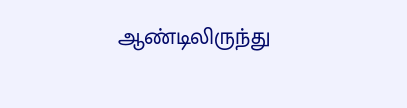ஆண்டிலிருந்து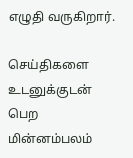எழுதி வருகிறார்.

செய்திகளை உடனுக்குடன் பெற மின்னம்பலம்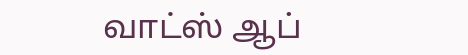வாட்ஸ் ஆப்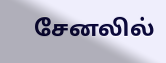சேனலில்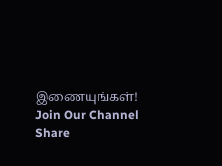இணையுங்கள்!
Join Our Channel
Share